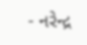- નરેન્દ્ર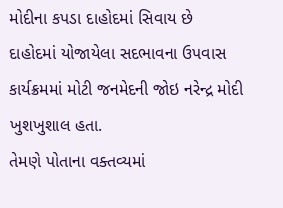મોદીના કપડા દાહોદમાં સિવાય છે
દાહોદમાં યોજાયેલા સદભાવના ઉપવાસ કાર્યક્રમમાં મોટી જનમેદની જોઇ નરેન્દ્ર મોદી ખુશખુશાલ હતા.
તેમણે પોતાના વક્તવ્યમાં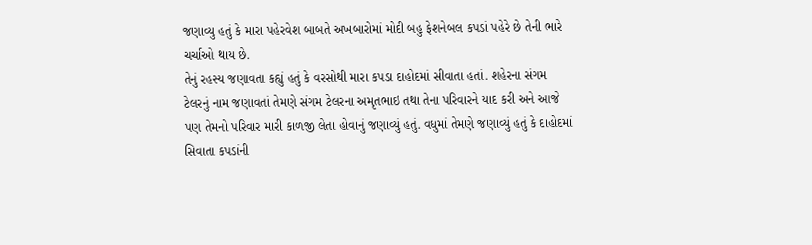જણાવ્યુ હતું કે મારા પહેરવેશ બાબતે અખબારોમાં મોદી બહુ ફેશનેબલ કપડાં પહેરે છે તેની ભારે ચર્ચાઓ થાય છે.
તેનું રહસ્ય જણાવતા કહ્યું હતું કે વરસોથી મારા કપડા દાહોદમાં સીવાતા હતાં. શહેરના સંગમ ટેલરનું નામ જણાવતાં તેમણે સંગમ ટેલરના અમૃતભાઇ તથા તેના પરિવારને યાદ કરી અને આજે પણ તેમનો પરિવાર મારી કાળજી લેતા હોવાનું જણાવ્યું હતું. વધુમાં તેમણે જણાવ્યું હતું કે દાહોદમાં સિવાતા કપડાંની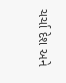ચર્ચા દેશ અને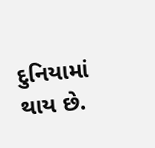દુનિયામાં થાય છે.